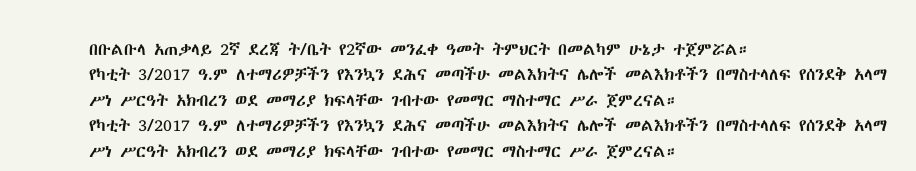በቡልቡላ አጠቃላይ 2ኛ ደረጃ ት/ቤት የ2ኛው መንፈቀ ዓመት ትምህርት በመልካም ሁኔታ ተጀምሯል።
የካቲት 3/2017 ዓ.ም ለተማሪዎቻችን የእንኳን ደሕና መጣችሁ መልእክትና ሌሎች መልእክቶችን በማስተላለፍ የሰንደቅ አላማ ሥነ ሥርዓት አክብረን ወደ መማሪያ ክፍላቸው ገብተው የመማር ማስተማር ሥራ ጀምረናል።
የካቲት 3/2017 ዓ.ም ለተማሪዎቻችን የእንኳን ደሕና መጣችሁ መልእክትና ሌሎች መልእክቶችን በማስተላለፍ የሰንደቅ አላማ ሥነ ሥርዓት አክብረን ወደ መማሪያ ክፍላቸው ገብተው የመማር ማስተማር ሥራ ጀምረናል።